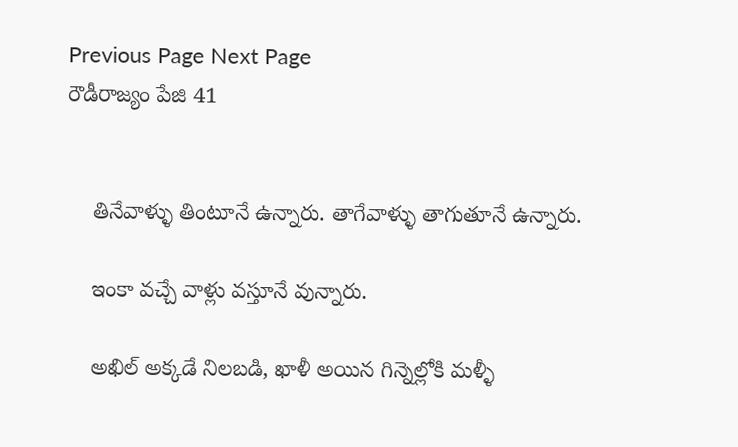Previous Page Next Page
రౌడీరాజ్యం పేజి 41


    తినేవాళ్ళు తింటూనే ఉన్నారు. తాగేవాళ్ళు తాగుతూనే ఉన్నారు.

    ఇంకా వచ్చే వాళ్లు వస్తూనే వున్నారు.

    అఖిల్ అక్కడే నిలబడి, ఖాళీ అయిన గిన్నెల్లోకి మళ్ళీ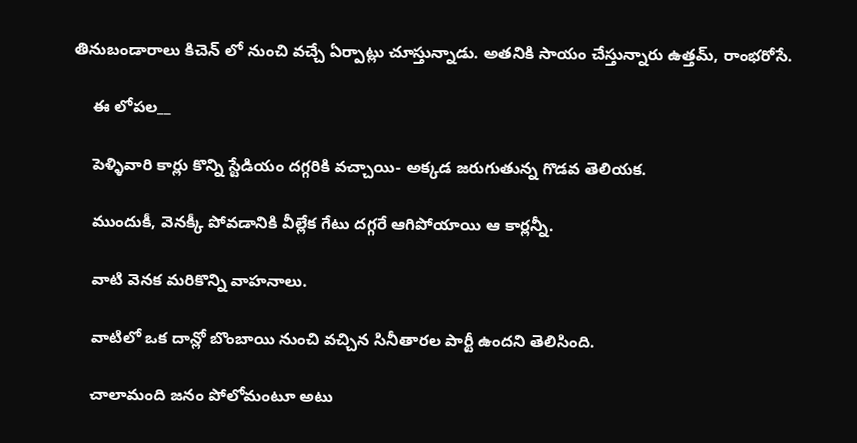తినుబండారాలు కిచెన్ లో నుంచి వచ్చే ఏర్పాట్లు చూస్తున్నాడు. అతనికి సాయం చేస్తున్నారు ఉత్తమ్, రాంభరోసే.

    ఈ లోపల__

    పెళ్ళివారి కార్లు కొన్ని స్టేడియం దగ్గరికి వచ్చాయి- అక్కడ జరుగుతున్న గొడవ తెలియక.

    ముందుకీ, వెనక్కీ పోవడానికి వీల్లేక గేటు దగ్గరే ఆగిపోయాయి ఆ కార్లన్నీ.

    వాటి వెనక మరికొన్ని వాహనాలు.

    వాటిలో ఒక దాన్లో బొంబాయి నుంచి వచ్చిన సినీతారల పార్టీ ఉందని తెలిసింది.

    చాలామంది జనం పోలోమంటూ అటు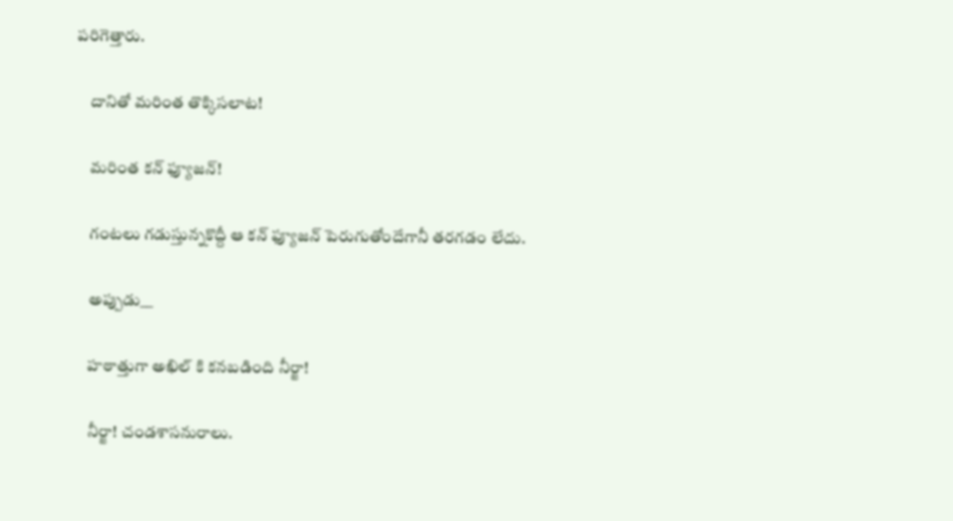పరిగెత్తారు.

    దానితో మరింత తొక్కిసలాట!

    మరింత కన్ ఫ్యూజన్!

    గంటలు గడుస్తున్నకొద్దీ ఆ కన్ ఫ్యూజన్ పెరుగుతోందేగానీ తరగడం లేదు.

    అప్పుడు__

    హఠాత్తుగా అఖిల్ కి కనబడింది నీర్జా!

    నీర్జా! చండశాసనురాలు.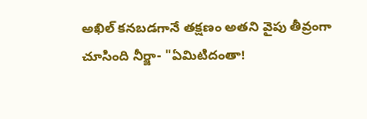అఖిల్ కనబడగానే తక్షణం అతని వైపు తీవ్రంగా చూసింది నీర్జా- "ఏమిటిదంతా!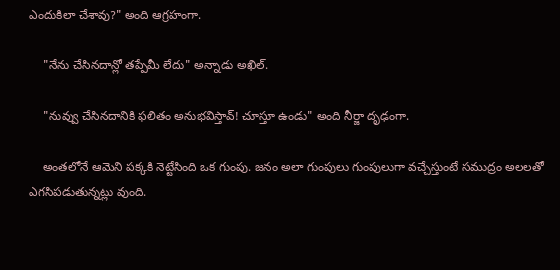ఎందుకిలా చేశావు?" అంది ఆగ్రహంగా.

    "నేను చేసినదాన్లో తప్పేమీ లేదు" అన్నాడు అఖిల్.

    "నువ్వు చేసినదానికి ఫలితం అనుభవిస్తావ్! చూస్తూ ఉండు" అంది నీర్జా దృఢంగా.

    అంతలోనే ఆమెని పక్కకి నెట్టేసింది ఒక గుంపు. జనం అలా గుంపులు గుంపులుగా వచ్చేస్తుంటే సముద్రం అలలతో ఎగసిపడుతున్నట్లు వుంది.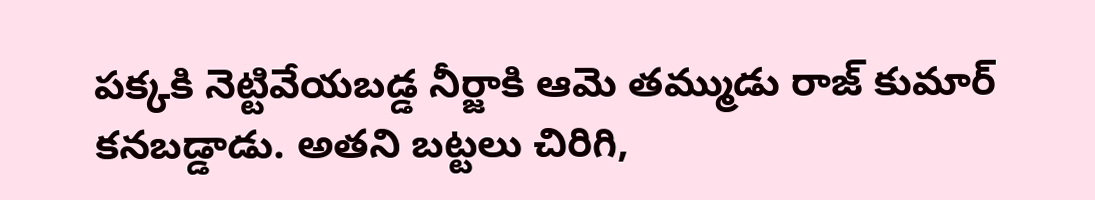పక్కకి నెట్టివేయబడ్డ నీర్జాకి ఆమె తమ్ముడు రాజ్ కుమార్ కనబడ్డాడు. అతని బట్టలు చిరిగి,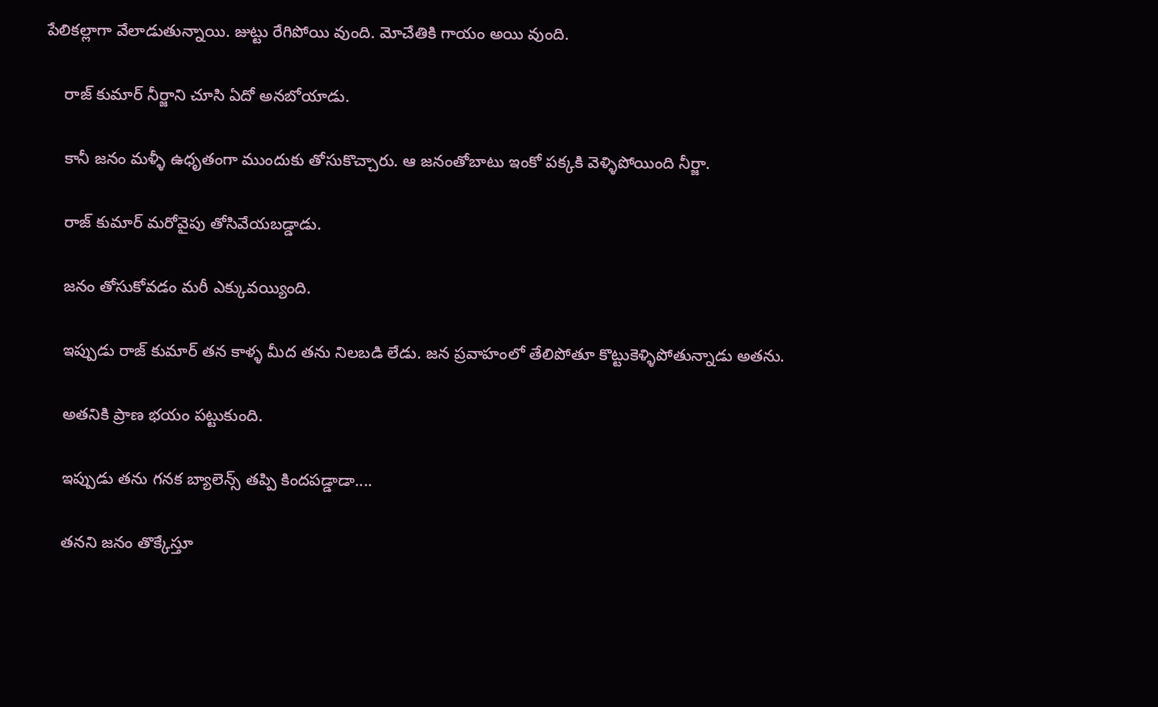పేలికల్లాగా వేలాడుతున్నాయి. జుట్టు రేగిపోయి వుంది. మోచేతికి గాయం అయి వుంది.

    రాజ్ కుమార్ నీర్జాని చూసి ఏదో అనబోయాడు.

    కానీ జనం మళ్ళీ ఉధృతంగా ముందుకు తోసుకొచ్చారు. ఆ జనంతోబాటు ఇంకో పక్కకి వెళ్ళిపోయింది నీర్జా.

    రాజ్ కుమార్ మరోవైపు తోసివేయబడ్డాడు.

    జనం తోసుకోవడం మరీ ఎక్కువయ్యింది.

    ఇప్పుడు రాజ్ కుమార్ తన కాళ్ళ మీద తను నిలబడి లేడు. జన ప్రవాహంలో తేలిపోతూ కొట్టుకెళ్ళిపోతున్నాడు అతను.

    అతనికి ప్రాణ భయం పట్టుకుంది.

    ఇప్పుడు తను గనక బ్యాలెన్స్ తప్పి కిందపడ్డాడా....

    తనని జనం తొక్కేస్తూ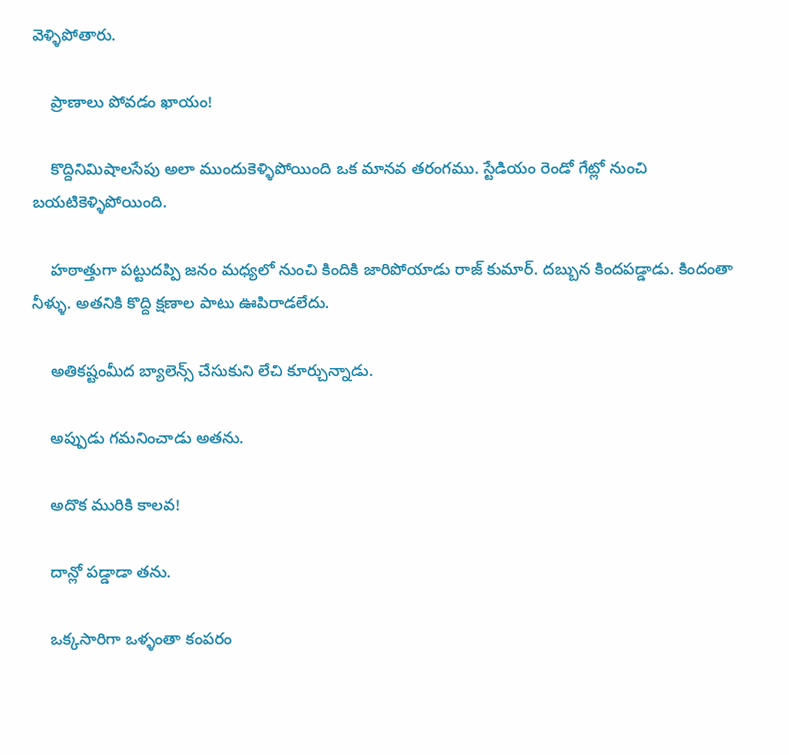వెళ్ళిపోతారు.

    ప్రాణాలు పోవడం ఖాయం!

    కొద్దినిమిషాలసేపు అలా ముందుకెళ్ళిపోయింది ఒక మానవ తరంగము. స్టేడియం రెండో గేట్లో నుంచి బయటికెళ్ళిపోయింది.

    హఠాత్తుగా పట్టుదప్పి జనం మధ్యలో నుంచి కిందికి జారిపోయాడు రాజ్ కుమార్. దబ్బున కిందపడ్డాడు. కిందంతా నీళ్ళు. అతనికి కొద్ది క్షణాల పాటు ఊపిరాడలేదు.

    అతికష్టంమీద బ్యాలెన్స్ చేసుకుని లేచి కూర్చున్నాడు.

    అప్పుడు గమనించాడు అతను.

    అదొక మురికి కాలవ!

    దాన్లో పడ్డాడా తను.

    ఒక్కసారిగా ఒళ్ళంతా కంపరం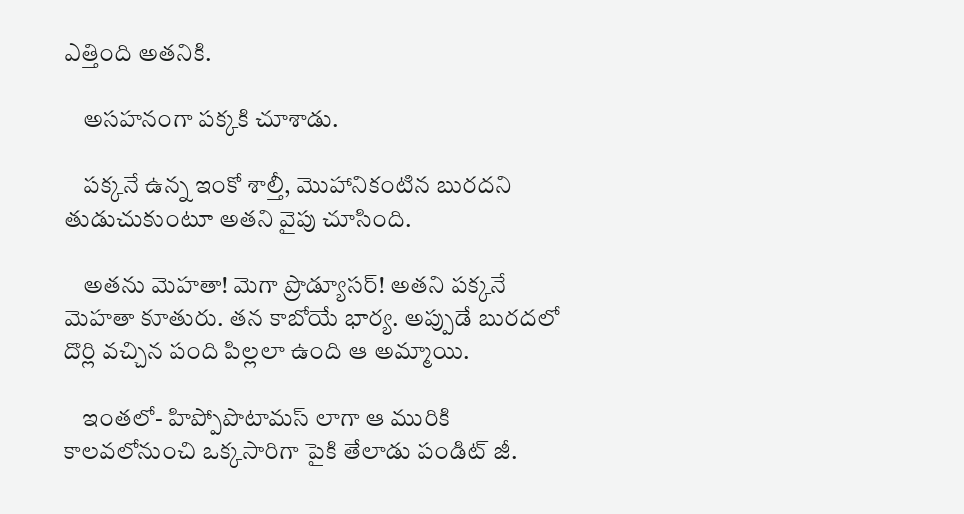ఎత్తింది అతనికి.

    అసహనంగా పక్కకి చూశాడు.

    పక్కనే ఉన్న ఇంకో శాల్తీ, మొహానికంటిన బురదని తుడుచుకుంటూ అతని వైపు చూసింది.

    అతను మెహతా! మెగా ప్రొడ్యూసర్! అతని పక్కనే మెహతా కూతురు. తన కాబోయే భార్య. అప్పుడే బురదలో దొర్లి వచ్చిన పంది పిల్లలా ఉంది ఆ అమ్మాయి.

    ఇంతలో- హిప్పోపొటామస్ లాగా ఆ మురికి కాలవలోనుంచి ఒక్కసారిగా పైకి తేలాడు పండిట్ జీ.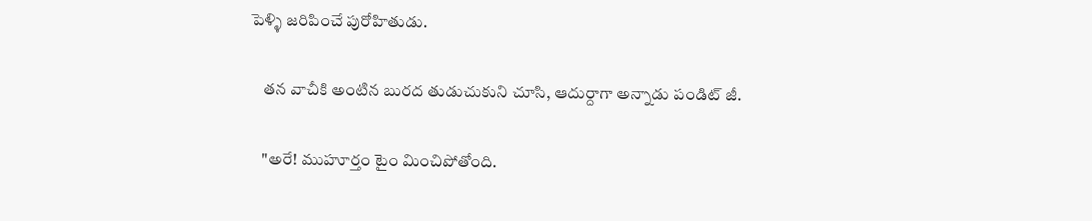పెళ్ళి జరిపించే పురోహితుడు.

    తన వాచీకి అంటిన బురద తుడుచుకుని చూసి, ఆదుర్దాగా అన్నాడు పండిట్ జీ.

    "అరే! ముహూర్తం టైం మించిపోతోంది.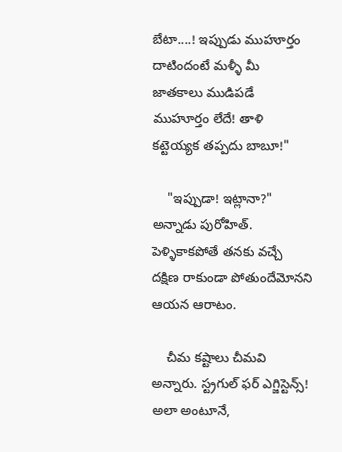బేటా....! ఇప్పుడు ముహూర్తం దాటిందంటే మళ్ళీ మీ జాతకాలు ముడిపడే ముహూర్తం లేదే! తాళి కట్టెయ్యక తప్పదు బాబూ!"

    "ఇప్పుడా! ఇట్లానా?" అన్నాడు పురోహిత్. పెళ్ళికాకపోతే తనకు వచ్చే దక్షిణ రాకుండా పోతుందేమోనని ఆయన ఆరాటం.

    చీమ కష్టాలు చీమవి అన్నారు. స్ట్రగుల్ ఫర్ ఎగ్జిస్టెన్స్! అలా అంటూనే,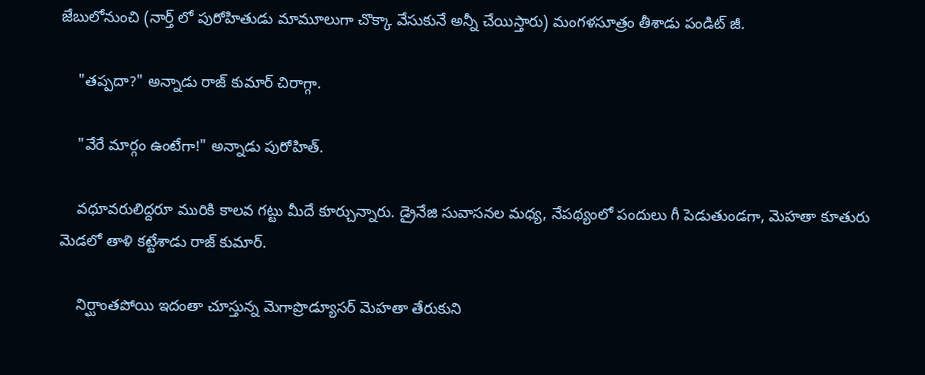జేబులోనుంచి (నార్త్ లో పురోహితుడు మామూలుగా చొక్కా వేసుకునే అన్నీ చేయిస్తారు) మంగళసూత్రం తీశాడు పండిట్ జీ.

    "తప్పదా?" అన్నాడు రాజ్ కుమార్ చిరాగ్గా.

    "వేరే మార్గం ఉంటేగా!" అన్నాడు పురోహిత్.

    వధూవరులిద్దరూ మురికి కాలవ గట్టు మీదే కూర్చున్నారు. డ్రైనేజి సువాసనల మధ్య, నేపథ్యంలో పందులు గీ పెడుతుండగా, మెహతా కూతురు మెడలో తాళి కట్టేశాడు రాజ్ కుమార్.

    నిర్ఘాంతపోయి ఇదంతా చూస్తున్న మెగాప్రొడ్యూసర్ మెహతా తేరుకుని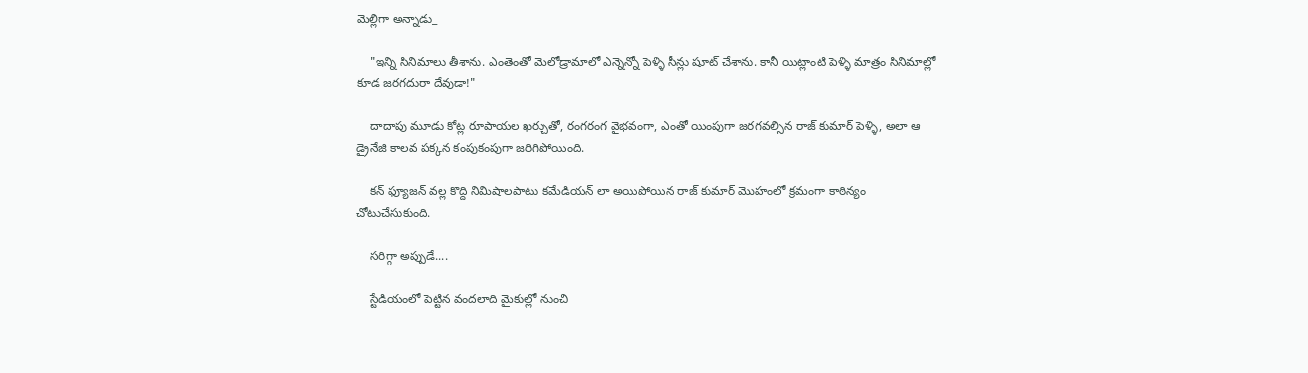మెల్లిగా అన్నాడు_

    "ఇన్ని సినిమాలు తీశాను. ఎంతెంతో మెలోడ్రామాలో ఎన్నెన్నో పెళ్ళి సీన్లు షూట్ చేశాను. కానీ యిట్లాంటి పెళ్ళి మాత్రం సినిమాల్లో కూడ జరగదురా దేవుడా!"

    దాదాపు మూడు కోట్ల రూపాయల ఖర్చుతో, రంగరంగ వైభవంగా, ఎంతో యింపుగా జరగవల్సిన రాజ్ కుమార్ పెళ్ళి, అలా ఆ డ్రైనేజి కాలవ పక్కన కంపుకంపుగా జరిగిపోయింది.

    కన్ ఫ్యూజన్ వల్ల కొద్ది నిమిషాలపాటు కమేడియన్ లా అయిపోయిన రాజ్ కుమార్ మొహంలో క్రమంగా కాఠిన్యం చోటుచేసుకుంది.

    సరిగ్గా అప్పుడే....

    స్టేడియంలో పెట్టిన వందలాది మైకుల్లో నుంచి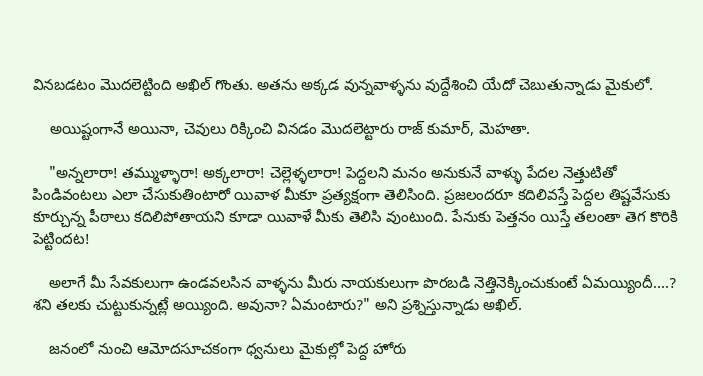వినబడటం మొదలెట్టింది అఖిల్ గొంతు. అతను అక్కడ వున్నవాళ్ళను వుద్దేశించి యేదో చెబుతున్నాడు మైకులో.

    అయిష్టంగానే అయినా, చెవులు రిక్కించి వినడం మొదలెట్టారు రాజ్ కుమార్, మెహతా.

    "అన్నలారా! తమ్ముళ్ళారా! అక్కలారా! చెల్లెళ్ళలారా! పెద్దలని మనం అనుకునే వాళ్ళు పేదల నెత్తుటితో పిండివంటలు ఎలా చేసుకుతింటారో యివాళ మీకూ ప్రత్యక్షంగా తెలిసింది. ప్రజలందరూ కదిలివస్తే పెద్దల తిష్టవేసుకు కూర్చున్న పీఠాలు కదిలిపోతాయని కూడా యివాళే మీకు తెలిసి వుంటుంది. పేనుకు పెత్తనం యిస్తే తలంతా తెగ కొరికి పెట్టిందట!

    అలాగే మీ సేవకులుగా ఉండవలసిన వాళ్ళను మీరు నాయకులుగా పొరబడి నెత్తినెక్కించుకుంటే ఏమయ్యిందీ....? శని తలకు చుట్టుకున్నట్లే అయ్యింది. అవునా? ఏమంటారు?" అని ప్రశ్నిస్తున్నాడు అఖిల్.

    జనంలో నుంచి ఆమోదసూచకంగా ధ్వనులు మైకుల్లో పెద్ద హోరు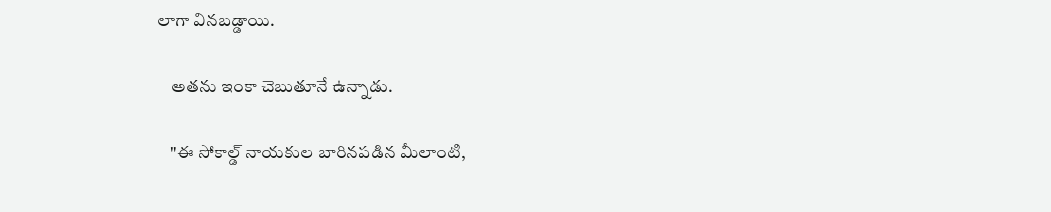లాగా వినబడ్డాయి.

    అతను ఇంకా చెబుతూనే ఉన్నాడు.

    "ఈ సోకాల్డ్ నాయకుల బారినపడిన మీలాంటి,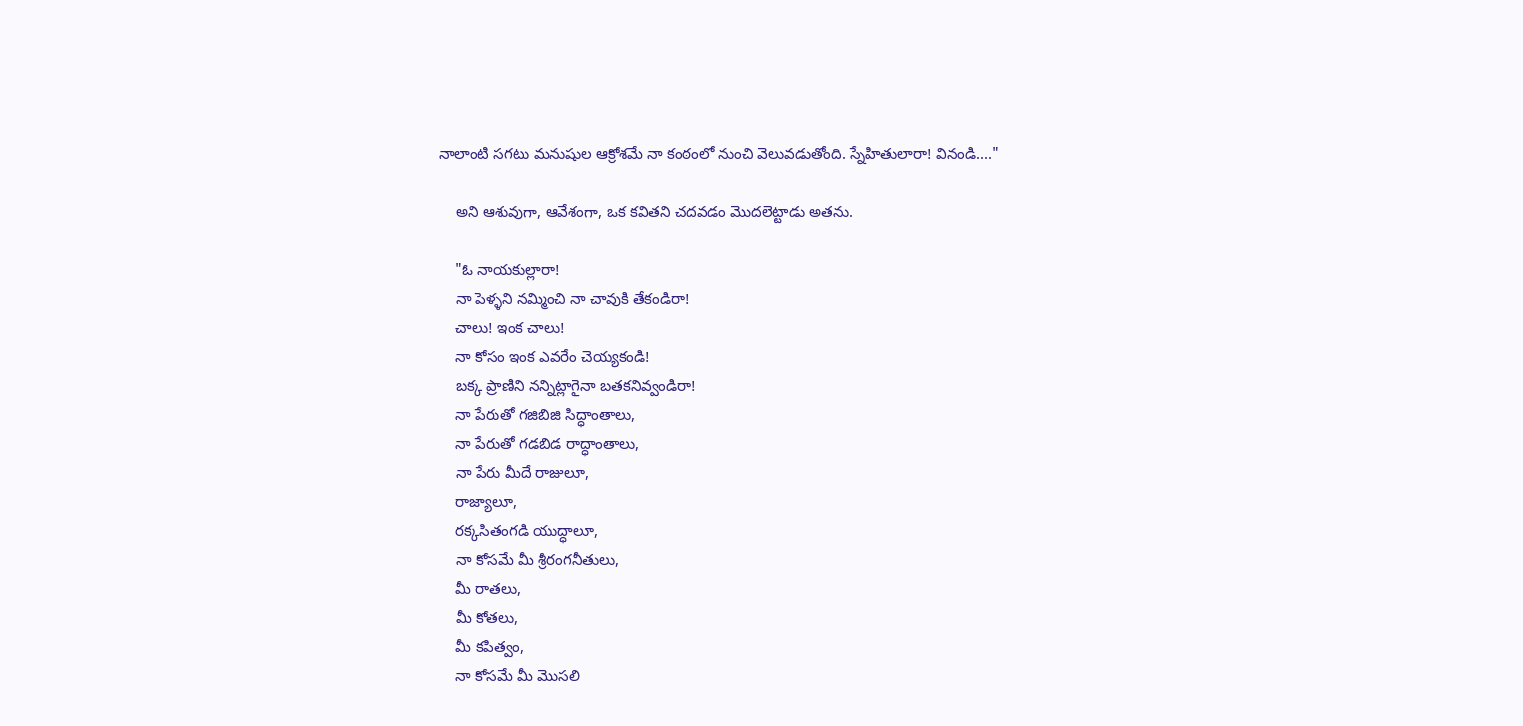నాలాంటి సగటు మనుషుల ఆక్రోశమే నా కంఠంలో నుంచి వెలువడుతోంది. స్నేహితులారా! వినండి...."

    అని ఆశువుగా, ఆవేశంగా, ఒక కవితని చదవడం మొదలెట్టాడు అతను.

    "ఓ నాయకుల్లారా!
    నా పెళ్ళని నమ్మించి నా చావుకి తేకండిరా!
    చాలు! ఇంక చాలు!
    నా కోసం ఇంక ఎవరేం చెయ్యకండి!
    బక్క ప్రాణిని నన్నిట్లాగైనా బతకనివ్వండిరా!
    నా పేరుతో గజిబిజి సిద్ధాంతాలు,
    నా పేరుతో గడబిడ రాద్ధాంతాలు,
    నా పేరు మీదే రాజులూ,
    రాజ్యాలూ,
    రక్కసితంగడి యుద్ధాలూ,
    నా కోసమే మీ శ్రీరంగనీతులు,
    మీ రాతలు,
    మీ కోతలు,
    మీ కపిత్వం,
    నా కోసమే మీ మొసలి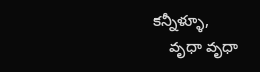కన్నీళ్ళూ,
    వృధా వృధా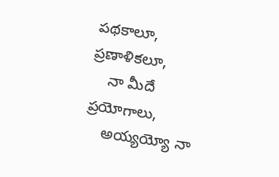పథకాలూ, ప్రణాళికలూ,
    నా మీదే ప్రయోగాలు,
    అయ్యయ్యో నా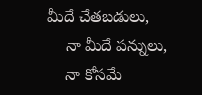మీదే చేతబడులు,
    నా మీదే పన్నులు,
    నా కోసమే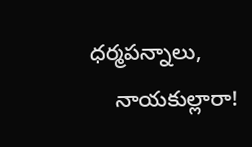ధర్మపన్నాలు,
    నాయకుల్లారా!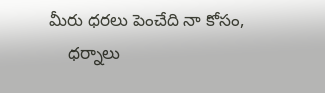మీరు ధరలు పెంచేది నా కోసం,
    ధర్నాలు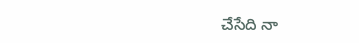చేసేది నా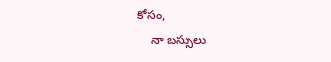కోసం,
    నా బస్సులు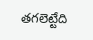తగలెట్టేది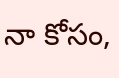నా కోసం,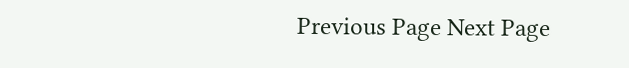Previous Page Next Page